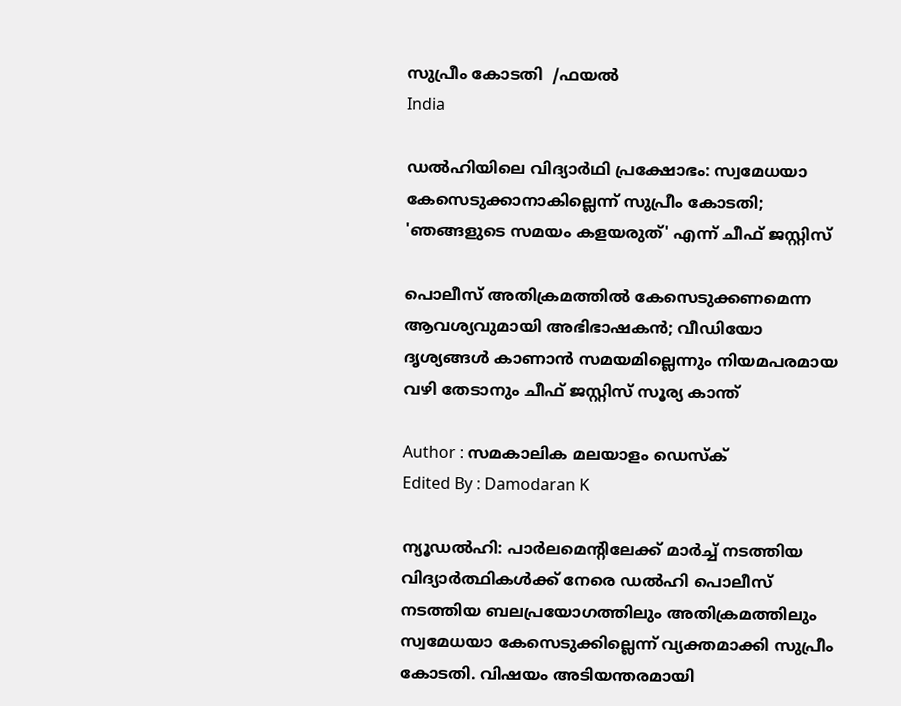സുപ്രീം കോടതി  /ഫയല്‍
India

ഡൽഹിയിലെ വിദ്യാർഥി പ്രക്ഷോഭം: സ്വമേധയാ കേസെടുക്കാനാകില്ലെന്ന് സുപ്രീം കോടതി; 'ഞങ്ങളുടെ സമയം കളയരുത്' എന്ന് ചീഫ് ജസ്റ്റിസ്

പൊലീസ് അതിക്രമത്തിൽ കേസെടുക്കണമെന്ന ആവശ്യവുമായി അഭിഭാഷകൻ; വീഡിയോ ദൃശ്യങ്ങൾ കാണാൻ സമയമില്ലെന്നും നിയമപരമായ വഴി തേടാനും ചീഫ് ജസ്റ്റിസ് സൂര്യ കാന്ത്

Author : സമകാലിക മലയാളം ഡെസ്ക്
Edited By : Damodaran K

ന്യൂഡൽഹി: പാർലമെന്റിലേക്ക് മാർച്ച് നടത്തിയ വിദ്യാർത്ഥികൾക്ക് നേരെ ഡൽഹി പൊലീസ് നടത്തിയ ബലപ്രയോഗത്തിലും അതിക്രമത്തിലും സ്വമേധയാ കേസെടുക്കില്ലെന്ന് വ്യക്തമാക്കി സുപ്രീം കോടതി. വിഷയം അടിയന്തരമായി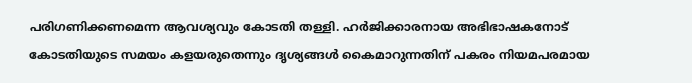പരിഗണിക്കണമെന്ന ആവശ്യവും കോടതി തള്ളി. ഹർജിക്കാരനായ അഭിഭാഷകനോട് കോടതിയുടെ സമയം കളയരുതെന്നും ദൃശ്യങ്ങൾ കൈമാറുന്നതിന് പകരം നിയമപരമായ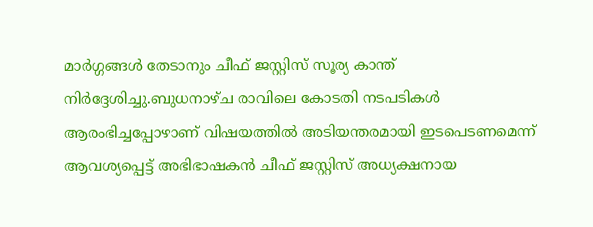മാർഗ്ഗങ്ങൾ തേടാനും ചീഫ് ജസ്റ്റിസ് സൂര്യ കാന്ത് നിർദ്ദേശിച്ചു.ബുധനാഴ്ച രാവിലെ കോടതി നടപടികൾ ആരംഭിച്ചപ്പോഴാണ് വിഷയത്തിൽ അടിയന്തരമായി ഇടപെടണമെന്ന് ആവശ്യപ്പെട്ട് അഭിഭാഷകൻ ചീഫ് ജസ്റ്റിസ് അധ്യക്ഷനായ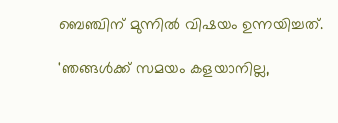ബെഞ്ചിന് മുന്നിൽ വിഷയം ഉന്നയിച്ചത്.

'ഞങ്ങൾക്ക് സമയം കളയാനില്ല,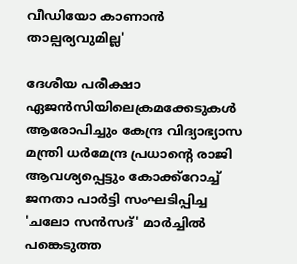വീഡിയോ കാണാൻ താല്പര്യവുമില്ല'

ദേശീയ പരീക്ഷാ ഏജൻസിയിലെക്രമക്കേടുകൾ ആരോപിച്ചും കേന്ദ്ര വിദ്യാഭ്യാസ മന്ത്രി ധർമേന്ദ്ര പ്രധാന്റെ രാജി ആവശ്യപ്പെട്ടും കോക്ക്റോച്ച് ജനതാ പാർട്ടി സംഘടിപ്പിച്ച 'ചലോ സൻസദ്' മാർച്ചിൽ പങ്കെടുത്ത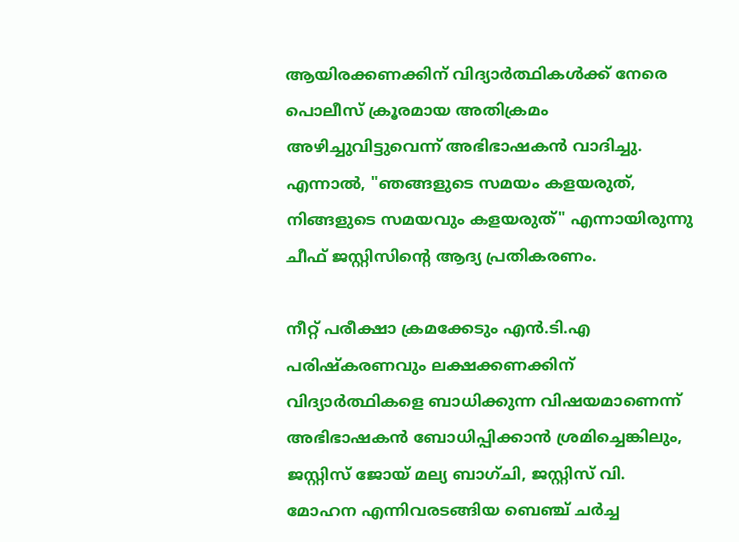ആയിരക്കണക്കിന് വിദ്യാർത്ഥികൾക്ക് നേരെ പൊലീസ് ക്രൂരമായ അതിക്രമം അഴിച്ചുവിട്ടുവെന്ന് അഭിഭാഷകൻ വാദിച്ചു. എന്നാൽ, "ഞങ്ങളുടെ സമയം കളയരുത്, നിങ്ങളുടെ സമയവും കളയരുത്" എന്നായിരുന്നു ചീഫ് ജസ്റ്റിസിന്റെ ആദ്യ പ്രതികരണം.

നീറ്റ് പരീക്ഷാ ക്രമക്കേടും എൻ.ടി.എ പരിഷ്കരണവും ലക്ഷക്കണക്കിന് വിദ്യാർത്ഥികളെ ബാധിക്കുന്ന വിഷയമാണെന്ന് അഭിഭാഷകൻ ബോധിപ്പിക്കാൻ ശ്രമിച്ചെങ്കിലും, ജസ്റ്റിസ് ജോയ് മല്യ ബാഗ്ചി, ജസ്റ്റിസ് വി. മോഹന എന്നിവരടങ്ങിയ ബെഞ്ച് ചർച്ച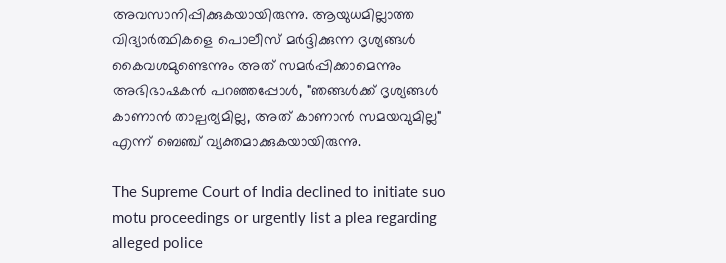അവസാനിപ്പിക്കുകയായിരുന്നു. ആയുധമില്ലാത്ത വിദ്യാർത്ഥികളെ പൊലീസ് മർദ്ദിക്കുന്ന ദൃശ്യങ്ങൾ കൈവശമുണ്ടെന്നും അത് സമർപ്പിക്കാമെന്നും അഭിഭാഷകൻ പറഞ്ഞപ്പോൾ, "ഞങ്ങൾക്ക് ദൃശ്യങ്ങൾ കാണാൻ താല്പര്യമില്ല, അത് കാണാൻ സമയവുമില്ല" എന്ന് ബെഞ്ച് വ്യക്തമാക്കുകയായിരുന്നു.

The Supreme Court of India declined to initiate suo motu proceedings or urgently list a plea regarding alleged police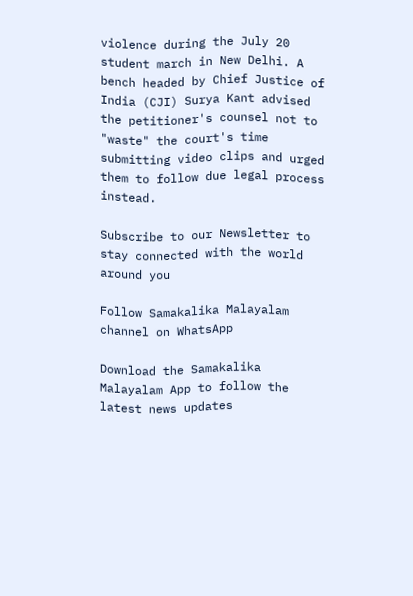violence during the July 20 student march in New Delhi. A bench headed by Chief Justice of India (CJI) Surya Kant advised the petitioner's counsel not to "waste" the court's time submitting video clips and urged them to follow due legal process instead.

Subscribe to our Newsletter to stay connected with the world around you

Follow Samakalika Malayalam channel on WhatsApp

Download the Samakalika Malayalam App to follow the latest news updates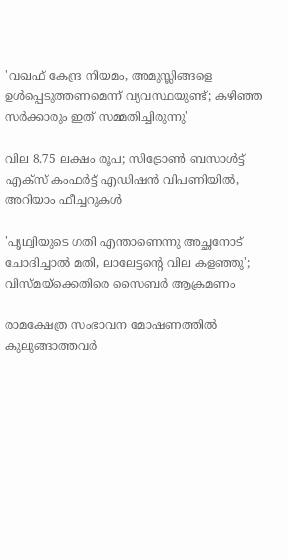'വഖഫ് കേന്ദ്ര നിയമം, അമുസ്ലിങ്ങളെ ഉൾപ്പെടുത്തണമെന്ന് വ്യവസ്ഥയുണ്ട്; കഴിഞ്ഞ സർക്കാരും ഇത് സമ്മതിച്ചിരുന്നു'

വില 8.75 ലക്ഷം രൂപ; സിട്രോണ്‍ ബസാള്‍ട്ട് എക്‌സ് കംഫര്‍ട്ട് എഡിഷന്‍ വിപണിയില്‍, അറിയാം ഫീച്ചറുകള്‍

'പൃഥ്വിയുടെ ഗതി എന്താണെന്നു അച്ഛനോട് ചോദിച്ചാല്‍ മതി, ലാലേട്ടന്റെ വില കളഞ്ഞു'; വിസ്മയ്‌ക്കെതിരെ സൈബര്‍ ആക്രമണം

രാമക്ഷേത്ര സംഭാവന മോഷണത്തില്‍ കുലുങ്ങാത്തവര്‍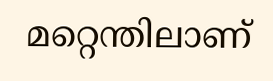മറ്റെന്തിലാണ്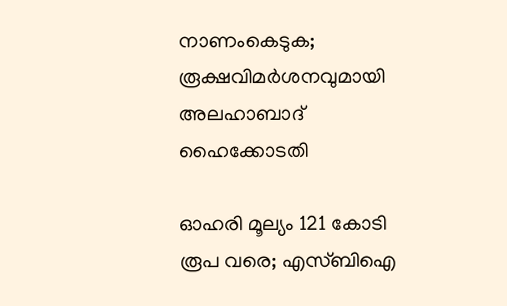നാണംകെടുക; രൂക്ഷവിമര്‍ശനവുമായി അലഹാബാദ് ഹൈക്കോടതി

ഓഹരി മൂല്യം 121 കോടി രൂപ വരെ; എസ്ബിഐ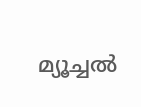മ്യൂച്ചല്‍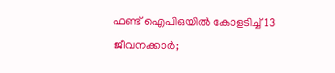ഫണ്ട് ഐപിഒയില്‍ കോളടിച്ച് 13 ജീവനക്കാര്‍;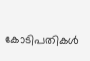കോടിപതികള്‍